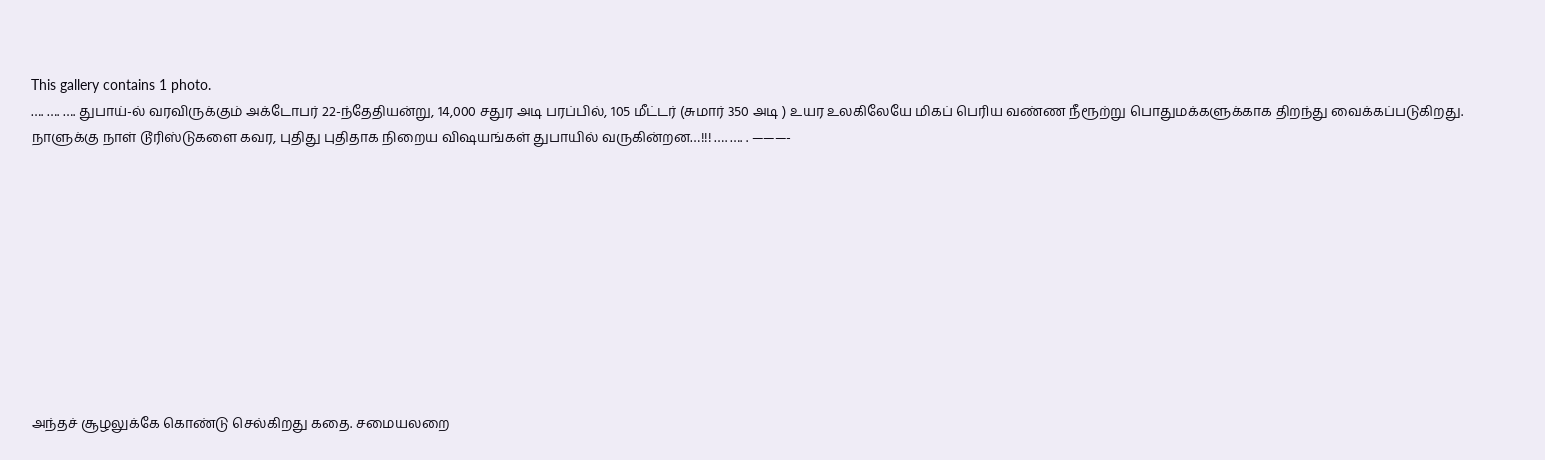This gallery contains 1 photo.
…. …. …. துபாய்-ல் வரவிருக்கும் அக்டோபர் 22-ந்தேதியன்று, 14,000 சதுர அடி பரப்பில், 105 மீட்டர் (சுமார் 350 அடி ) உயர உலகிலேயே மிகப் பெரிய வண்ண நீரூற்று பொதுமக்களுக்காக திறந்து வைக்கப்படுகிறது. நாளுக்கு நாள் டூரிஸ்டுகளை கவர, புதிது புதிதாக நிறைய விஷயங்கள் துபாயில் வருகின்றன…!!! …. …. . ———-










அந்தச் சூழலுக்கே கொண்டு செல்கிறது கதை. சமையலறை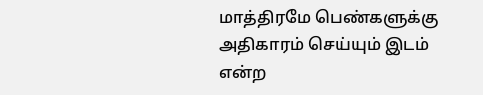மாத்திரமே பெண்களுக்கு அதிகாரம் செய்யும் இடம் என்ற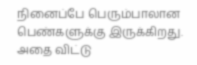நினைப்பே பெரும்பாலான பெண்களுக்கு இருக்கிறது. அதை விட்டு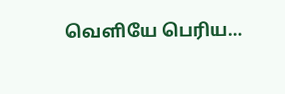வெளியே பெரிய…